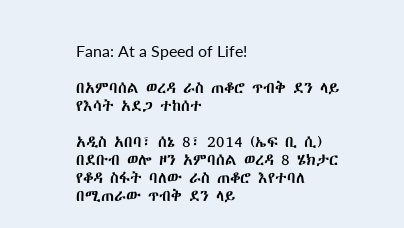Fana: At a Speed of Life!

በአምባሰል ወረዳ ራስ ጠቆሮ ጥብቅ ደን ላይ የእሳት አደጋ ተከሰተ

አዲስ አበባ፣ ሰኔ 8፣ 2014 (ኤፍ ቢ ሲ) በደቡብ ወሎ ዞን አምባሰል ወረዳ 8 ሄክታር የቆዳ ስፋት ባለው ራስ ጠቆሮ እየተባለ በሚጠራው ጥብቅ ደን ላይ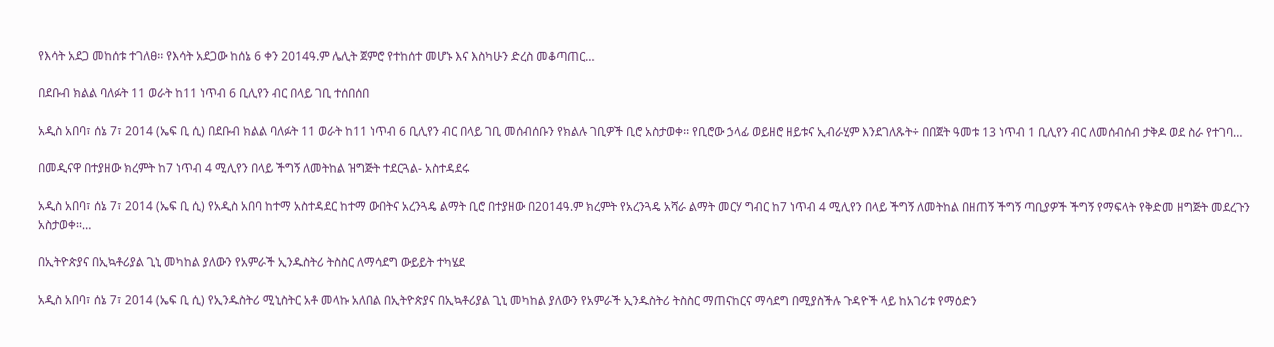የእሳት አደጋ መከሰቱ ተገለፀ፡፡ የእሳት አደጋው ከሰኔ 6 ቀን 2014ዓ.ም ሌሊት ጀምሮ የተከሰተ መሆኑ እና እስካሁን ድረስ መቆጣጠር…

በደቡብ ክልል ባለፉት 11 ወራት ከ11 ነጥብ 6 ቢሊየን ብር በላይ ገቢ ተሰበሰበ

አዲስ አበባ፣ ሰኔ 7፣ 2014 (ኤፍ ቢ ሲ) በደቡብ ክልል ባለፉት 11 ወራት ከ11 ነጥብ 6 ቢሊየን ብር በላይ ገቢ መሰብሰቡን የክልሉ ገቢዎች ቢሮ አስታወቀ፡፡ የቢሮው ኃላፊ ወይዘሮ ዘይቱና ኢብራሂም እንደገለጹት÷ በበጀት ዓመቱ 13 ነጥብ 1 ቢሊየን ብር ለመሰብሰብ ታቅዶ ወደ ስራ የተገባ…

በመዲናዋ በተያዘው ክረምት ከ7 ነጥብ 4 ሚሊየን በላይ ችግኝ ለመትከል ዝግጅት ተደርጓል- አስተዳደሩ

አዲስ አበባ፣ ሰኔ 7፣ 2014 (ኤፍ ቢ ሲ) የአዲስ አበባ ከተማ አስተዳደር ከተማ ውበትና አረንጓዴ ልማት ቢሮ በተያዘው በ2014ዓ.ም ክረምት የአረንጓዴ አሻራ ልማት መርሃ ግብር ከ7 ነጥብ 4 ሚሊየን በላይ ችግኝ ለመትከል በዘጠኝ ችግኝ ጣቢያዎች ችግኝ የማፍላት የቅድመ ዘግጅት መደረጉን አስታወቀ፡፡…

በኢትዮጵያና በኢኳቶሪያል ጊኒ መካከል ያለውን የአምራች ኢንዱስትሪ ትስስር ለማሳደግ ውይይት ተካሄደ

አዲስ አበባ፣ ሰኔ 7፣ 2014 (ኤፍ ቢ ሲ) የኢንዱስትሪ ሚኒስትር አቶ መላኩ አለበል በኢትዮጵያና በኢኳቶሪያል ጊኒ መካከል ያለውን የአምራች ኢንዱስትሪ ትስስር ማጠናከርና ማሳደግ በሚያስችሉ ጉዳዮች ላይ ከአገሪቱ የማዕድን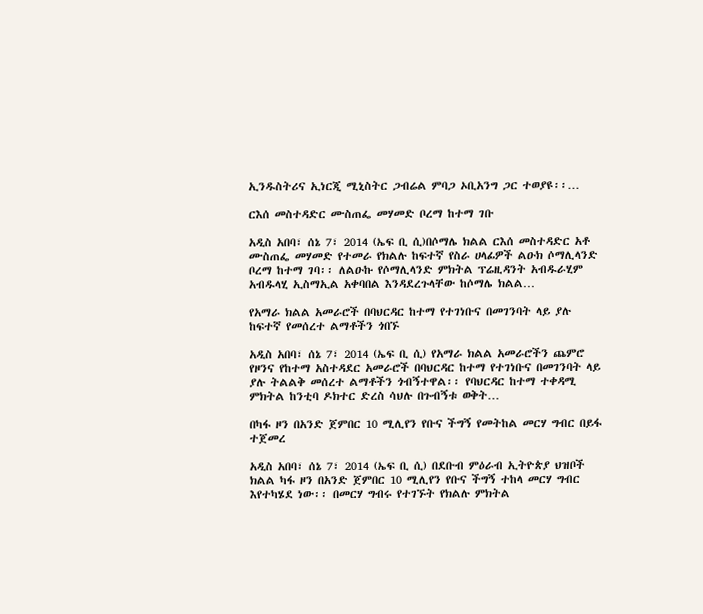ኢንዱስትሪና ኢነርጂ ሚኒስትር ጋብሬል ምባጋ ኦቢአንግ ጋር ተወያዩ፡፡…

ርእሰ መስተዳድር ሙስጠፌ መሃመድ ቦረማ ከተማ ገቡ

አዲስ አበባ፣ ሰኔ 7፣ 2014 (ኤፍ ቢ ሲ)በሶማሌ ክልል ርእሰ መስተዳድር አቶ ሙስጠፌ መሃመድ የተመራ የክልሉ ከፍተኛ የስራ ሀላፊዎች ልዑክ ሶማሊላንድ ቦረማ ከተማ ገባ፡፡ ለልዑኩ የሶማሊላንድ ምክትል ፕሬዚዳንት አብዱራሂም አብዱላሂ ኢስማኢል አቀባበል እንዳደረጉላቸው ከሶማሌ ክልል…

የአማራ ክልል አመራሮች በባህርዳር ከተማ የተገነቡና በመገንባት ላይ ያሉ ከፍተኛ የመሰረተ ልማቶችን ጎበኙ

አዲስ አበባ፣ ሰኔ 7፣ 2014 (ኤፍ ቢ ሲ) የአማራ ክልል አመራሮችን ጨምሮ የዞንና የከተማ አስተዳደር አመራሮች በባህርዳር ከተማ የተገነቡና በመገንባት ላይ ያሉ ትልልቅ መሰረተ ልማቶችን ጎብኝተዋል፡፡ የባህርዳር ከተማ ተቀዳሚ ምክትል ከንቲባ ዶክተር ድረስ ሳህሉ በጉብኝቱ ወቅት…

በካፋ ዞን በአንድ ጀምበር 10 ሚሊየን የቡና ችግኝ የመትከል መርሃ ግብር በይፋ ተጀመረ

አዲስ አበባ፣ ሰኔ 7፣ 2014 (ኤፍ ቢ ሲ) በደቡብ ምዕራብ ኢትዮጵያ ህዝቦች ክልል ካፋ ዞን በአንድ ጀምበር 10 ሚሊየን የቡና ችግኝ ተከላ መርሃ ግብር እየተካሄደ ነው፡፡ በመርሃ ግብሩ የተገኙት የክልሉ ምክትል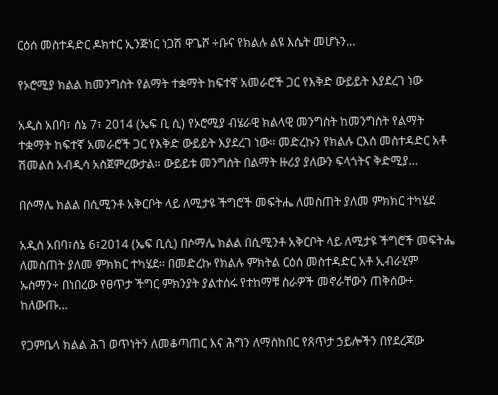ርዕሰ መስተዳድር ዶክተር ኢንጅነር ነጋሽ ዋጌሾ ÷ቡና የክልሉ ልዩ እሴት መሆኑን…

የኦሮሚያ ክልል ከመንግስት የልማት ተቋማት ከፍተኛ አመራሮች ጋር የእቅድ ውይይት እያደረገ ነው

አዲስ አበባ፣ ሰኔ 7፣ 2014 (ኤፍ ቢ ሲ) የኦሮሚያ ብሄራዊ ክልላዊ መንግስት ከመንግስት የልማት ተቋማት ከፍተኛ አመራሮች ጋር የእቅድ ውይይት እያደረገ ነው። መድረኩን የክልሉ ርእሰ መስተዳድር አቶ ሽመልስ አብዲሳ አስጀምረውታል። ውይይቱ መንግስት በልማት ዙሪያ ያለውን ፍላጎትና ቅድሚያ…

በሶማሌ ክልል በሲሚንቶ አቅርቦት ላይ ለሚታዩ ችግሮች መፍትሔ ለመስጠት ያለመ ምክክር ተካሄደ

አዲስ አበባ፣ሰኔ 6፣2014 (ኤፍ ቢሲ) በሶማሌ ክልል በሲሚንቶ አቅርቦት ላይ ለሚታዩ ችግሮች መፍትሔ ለመስጠት ያለመ ምክክር ተካሄደ፡፡ በመድረኩ የክልሉ ምክትል ርዕሰ መስተዳድር አቶ ኢብራሂም ኡስማን÷ በነበረው የፀጥታ ችግር ምክንያት ያልተሰሩ የተከማቹ ስራዎች መኖራቸውን ጠቅሰው÷ ከለውጡ…

የጋምቤላ ክልል ሕገ ወጥነትን ለመቆጣጠር እና ሕግን ለማስከበር የጸጥታ ኃይሎችን በየደረጃው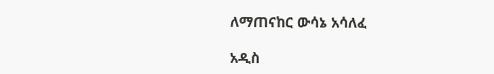ለማጠናከር ውሳኔ አሳለፈ

አዲስ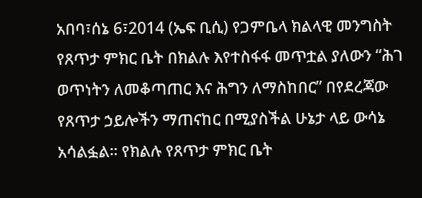አበባ፣ሰኔ 6፣2014 (ኤፍ ቢሲ) የጋምቤላ ክልላዊ መንግስት የጸጥታ ምክር ቤት በክልሉ እየተስፋፋ መጥቷል ያለውን “ሕገ ወጥነትን ለመቆጣጠር እና ሕግን ለማስከበር” በየደረጃው የጸጥታ ኃይሎችን ማጠናከር በሚያስችል ሁኔታ ላይ ውሳኔ አሳልፏል፡፡ የክልሉ የጸጥታ ምክር ቤት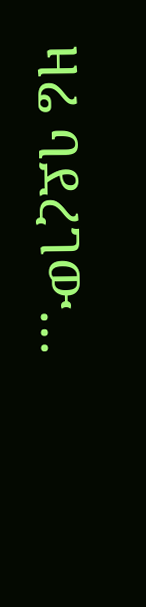ዛሬ ባደረገው…